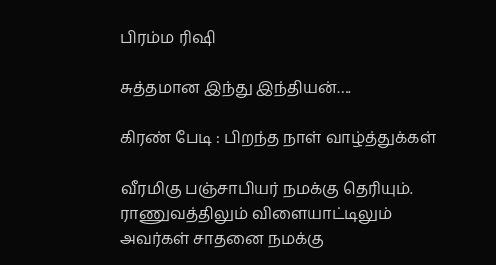பிரம்ம ரிஷி

சுத்தமான இந்து இந்தியன்….

கிரண் பேடி : பிறந்த நாள் வாழ்த்துக்கள்

வீரமிகு பஞ்சாபியர் நமக்கு தெரியும். ராணுவத்திலும் விளையாட்டிலும் அவர்கள் சாதனை நமக்கு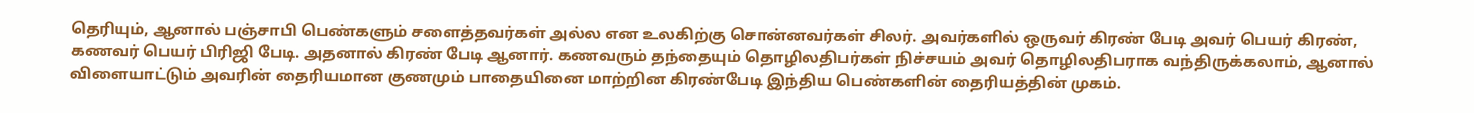தெரியும், ஆனால் பஞ்சாபி பெண்களும் சளைத்தவர்கள் அல்ல என உலகிற்கு சொன்னவர்கள் சிலர். அவர்களில் ஒருவர் கிரண் பேடி அவர் பெயர் கிரண், கணவர் பெயர் பிரிஜி பேடி. அதனால் கிரண் பேடி ஆனார். கணவரும் தந்தையும் தொழிலதிபர்கள் நிச்சயம் அவர் தொழிலதிபராக வந்திருக்கலாம், ஆனால் விளையாட்டும் அவரின் தைரியமான குணமும் பாதையினை மாற்றின‌ கிரண்பேடி இந்திய பெண்களின் தைரியத்தின் முகம்.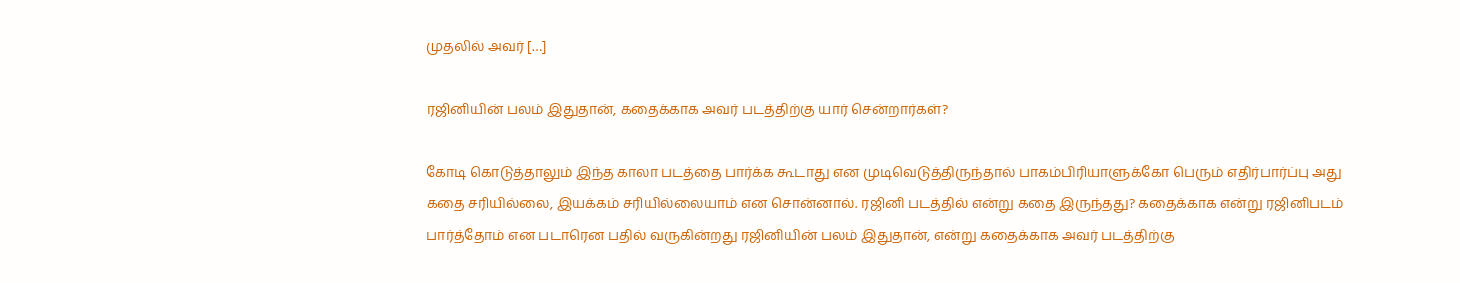முதலில் அவர் […]

ரஜினியின் பலம் இதுதான், கதைக்காக அவர் படத்திற்கு யார் சென்றார்கள்?

கோடி கொடுத்தாலும் இந்த காலா படத்தை பார்க்க கூடாது என முடிவெடுத்திருந்தால் பாகம்பிரியாளுக்கோ பெரும் எதிர்பார்ப்பு அது கதை சரியில்லை, இயக்கம் சரியில்லையாம் என சொன்னால். ரஜினி படத்தில் என்று கதை இருந்தது? கதைக்காக என்று ரஜினிபடம் பார்த்தோம் என படாரென பதில் வருகின்றது ரஜினியின் பலம் இதுதான், என்று கதைக்காக அவர் படத்திற்கு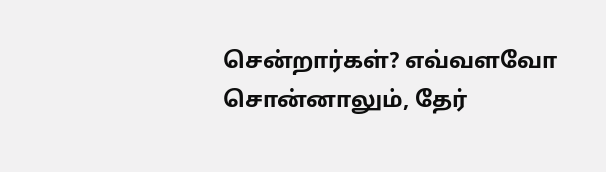சென்றார்கள்? எவ்வளவோ சொன்னாலும், தேர்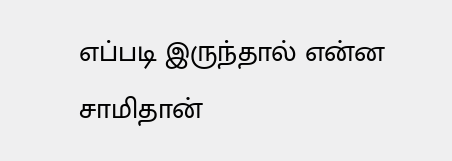எப்படி இருந்தால் என்ன சாமிதான்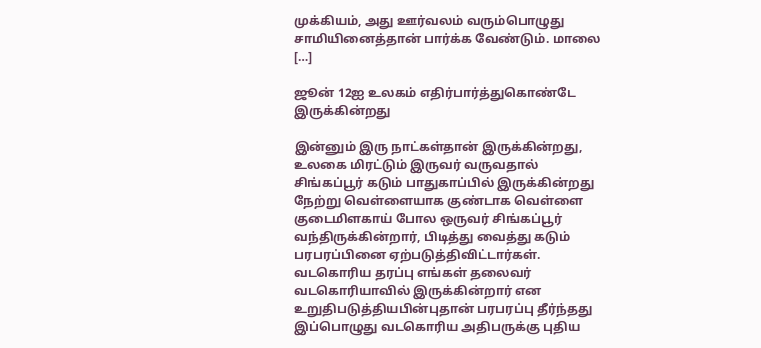முக்கியம், அது ஊர்வலம் வரும்பொழுது சாமியினைத்தான் பார்க்க வேண்டும். மாலை […]

ஜூன் 12ஐ உலகம் எதிர்பார்த்துகொண்டே இருக்கின்றது

இன்னும் இரு நாட்கள்தான் இருக்கின்றது, உலகை மிரட்டும் இருவர் வருவதால் சிங்கப்பூர் கடும் பாதுகாப்பில் இருக்கின்றது நேற்று வெள்ளையாக குண்டாக வெள்ளை குடைமிளகாய் போல ஒருவர் சிங்கப்பூர் வந்திருக்கின்றார், பிடித்து வைத்து கடும் பரபரப்பினை ஏற்படுத்திவிட்டார்கள். வடகொரிய தரப்பு எங்கள் தலைவர் வடகொரியாவில் இருக்கின்றார் என உறுதிபடுத்தியபின்புதான் பரபரப்பு தீர்ந்தது இப்பொழுது வடகொரிய அதிபருக்கு புதிய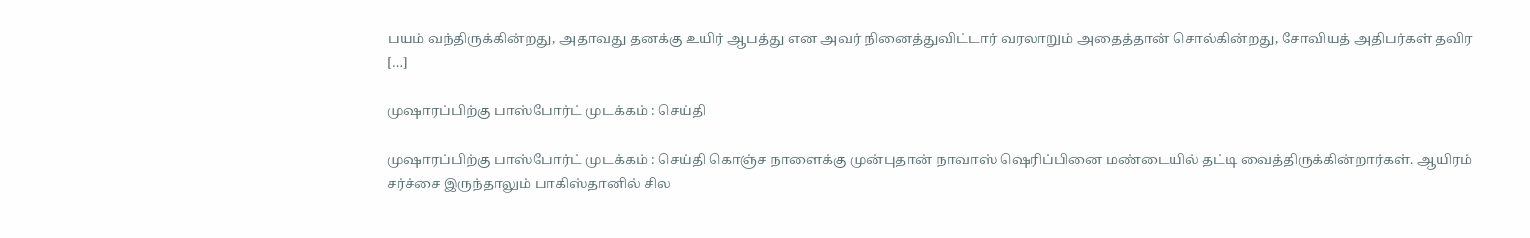பயம் வந்திருக்கின்றது, அதாவது தனக்கு உயிர் ஆபத்து என அவர் நினைத்துவிட்டார் வரலாறும் அதைத்தான் சொல்கின்றது, சோவியத் அதிபர்கள் தவிர […]

முஷாரப்பிற்கு பாஸ்போர்ட் முடக்கம் : செய்தி

முஷாரப்பிற்கு பாஸ்போர்ட் முடக்கம் : செய்தி கொஞ்ச நாளைக்கு முன்புதான் நாவாஸ் ஷெரிப்பினை மண்டையில் தட்டி வைத்திருக்கின்றார்கள். ஆயிரம் சர்ச்சை இருந்தாலும் பாகிஸ்தானில் சில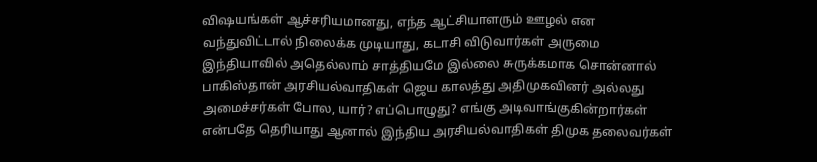விஷயங்கள் ஆச்சரியமானது, எந்த ஆட்சியாளரும் ஊழல் என வந்துவிட்டால் நிலைக்க முடியாது, கடாசி விடுவார்கள் அருமை இந்தியாவில் அதெல்லாம் சாத்தியமே இல்லை சுருக்கமாக சொன்னால் பாகிஸ்தான் அரசியல்வாதிகள் ஜெய காலத்து அதிமுகவினர் அல்லது அமைச்சர்கள் போல, யார்? எப்பொழுது? எங்கு அடிவாங்குகின்றார்கள் என்பதே தெரியாது ஆனால் இந்திய அரசியல்வாதிகள் திமுக தலைவர்கள்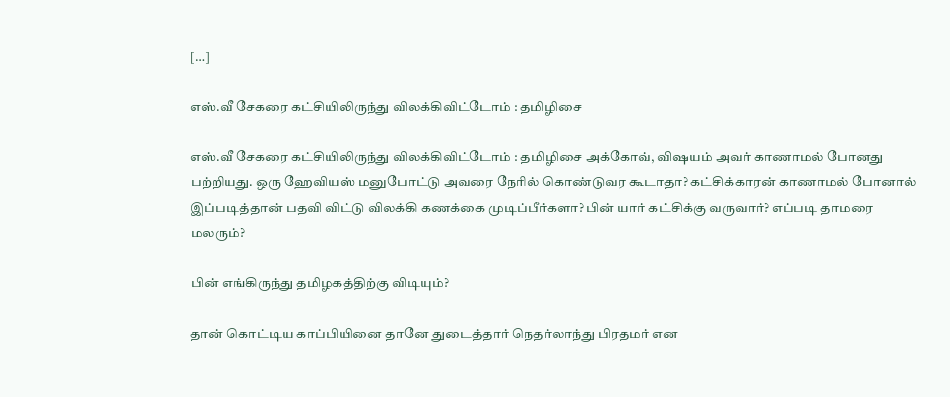[…]

எஸ்.வீ சேகரை கட்சியிலிருந்து விலக்கிவிட்டோம் : தமிழிசை

எஸ்.வீ சேகரை கட்சியிலிருந்து விலக்கிவிட்டோம் : தமிழிசை அக்கோவ், விஷயம் அவர் காணாமல் போனது பற்றியது. ஒரு ஹேவியஸ் மனுபோட்டு அவரை நேரில் கொண்டுவர கூடாதா? கட்சிக்காரன் காணாமல் போனால் இப்படித்தான் பதவி விட்டு விலக்கி கணக்கை முடிப்பீர்களா? பின் யார் கட்சிக்கு வருவார்? எப்படி தாமரை மலரும்?

பின் எங்கிருந்து தமிழகத்திற்கு விடியும்?

தான் கொட்டிய காப்பியினை தானே துடைத்தார் நெதர்லாந்து பிரதமர் என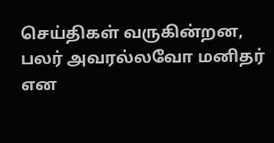செய்திகள் வருகின்றன, பலர் அவரல்லவோ மனிதர் என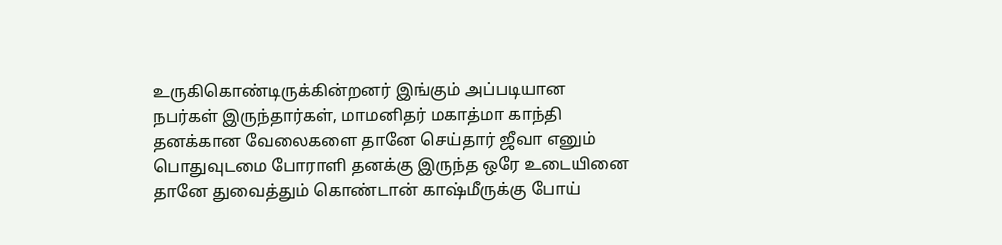உருகிகொண்டிருக்கின்றனர் இங்கும் அப்படியான நபர்கள் இருந்தார்கள், மாமனிதர் மகாத்மா காந்தி தனக்கான வேலைகளை தானே செய்தார் ஜீவா எனும் பொதுவுடமை போராளி தனக்கு இருந்த ஒரே உடையினை தானே துவைத்தும் கொண்டான் காஷ்மீருக்கு போய்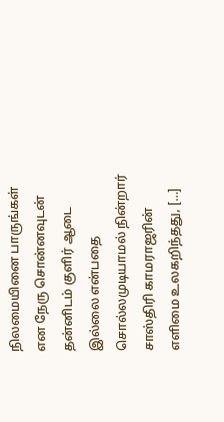நிலமையினை பாருங்கள் என நேரு சொன்னவுடன் தன்னிடம் குளிர் ஆடை இல்லை என்பதை சொல்லமுடியாமல் நின்றார் சாஸ்திரி காமராஜரின் எளிமை உலகறிந்தது, […]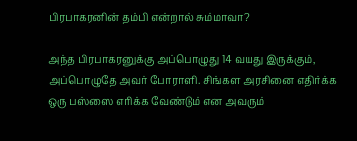பிரபாகரனின் தம்பி என்றால் சும்மாவா?

அந்த பிரபாகரனுக்கு அப்பொழுது 14 வயது இருக்கும், அப்பொழுதே அவர் போராளி. சிங்கள அரசினை எதிர்க்க ஒரு பஸ்ஸை எரிக்க வேண்டும் என அவரும்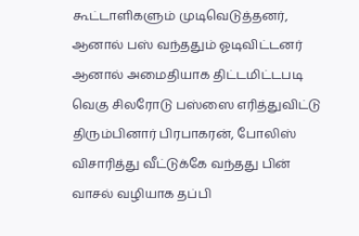கூட்டாளிகளும் முடிவெடுத்தனர், ஆனால் பஸ் வந்ததும் ஓடிவிட்டனர் ஆனால் அமைதியாக திட்டமிட்டபடி வெகு சிலரோடு பஸ்ஸை எரித்துவிட்டு திரும்பினார் பிரபாகரன், போலிஸ் விசாரித்து வீட்டுக்கே வந்தது பின் வாசல் வழியாக தப்பி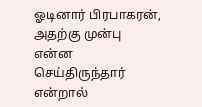ஓடினார் பிரபாகரன், அதற்கு முன்பு என்ன செய்திருந்தார் என்றால்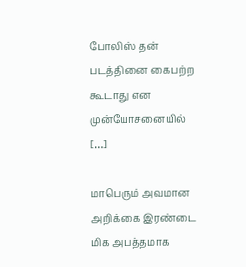போலிஸ் தன் படத்தினை கைபற்ற கூடாது என முன்யோசனையில் […]

மாபெரும் அவமான அறிக்கை இரண்டை மிக அபத்தமாக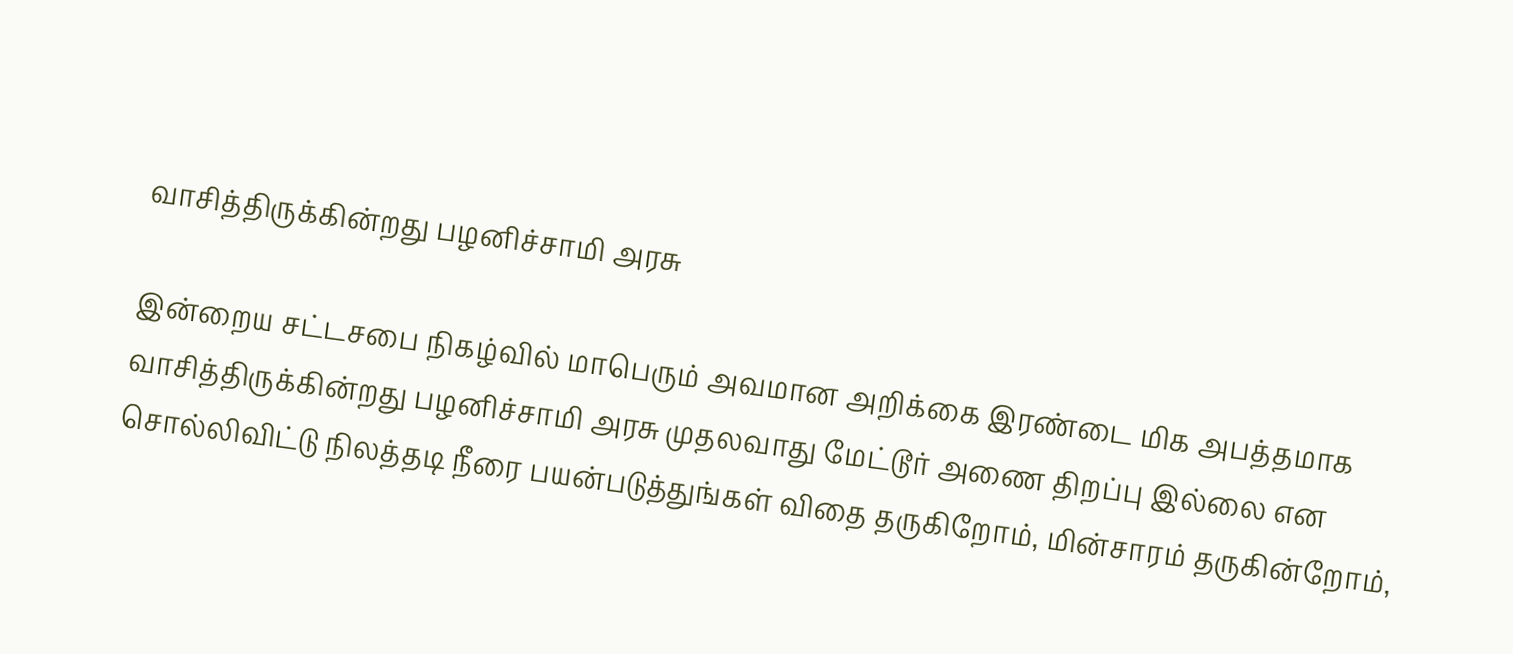வாசித்திருக்கின்றது பழனிச்சாமி அரசு

இன்றைய சட்டசபை நிகழ்வில் மாபெரும் அவமான அறிக்கை இரண்டை மிக அபத்தமாக வாசித்திருக்கின்றது பழனிச்சாமி அரசு முதலவாது மேட்டூர் அணை திறப்பு இல்லை என சொல்லிவிட்டு நிலத்தடி நீரை பயன்படுத்துங்கள் விதை தருகிறோம், மின்சாரம் தருகின்றோம்,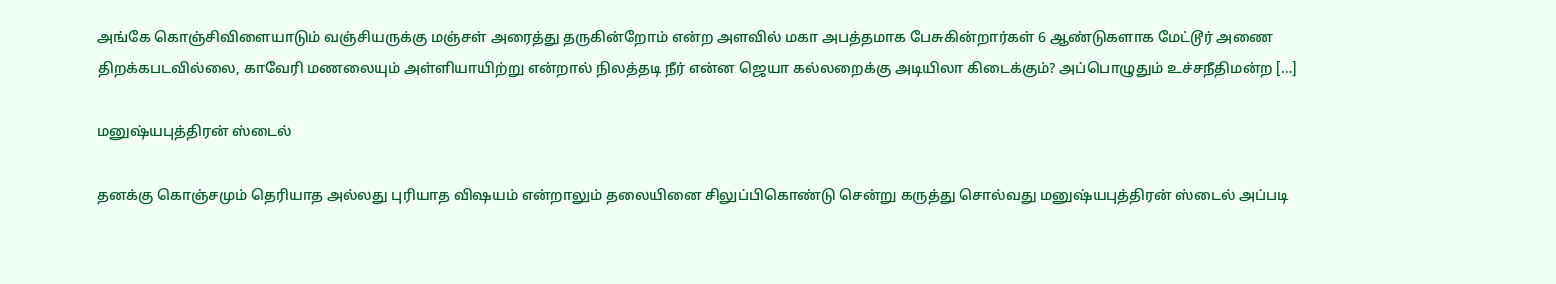அங்கே கொஞ்சிவிளையாடும் வஞ்சியருக்கு மஞ்சள் அரைத்து தருகின்றோம் என்ற அளவில் மகா அபத்தமாக பேசுகின்றார்கள் 6 ஆண்டுகளாக மேட்டூர் அணை திறக்கபடவில்லை, காவேரி மணலையும் அள்ளியாயிற்று என்றால் நிலத்தடி நீர் என்ன ஜெயா கல்லறைக்கு அடியிலா கிடைக்கும்? அப்பொழுதும் உச்சநீதிமன்ற […]

மனுஷ்யபுத்திரன் ஸ்டைல்

தனக்கு கொஞ்சமும் தெரியாத அல்லது புரியாத விஷயம் என்றாலும் தலையினை சிலுப்பிகொண்டு சென்று கருத்து சொல்வது மனுஷ்யபுத்திரன் ஸ்டைல் அப்படி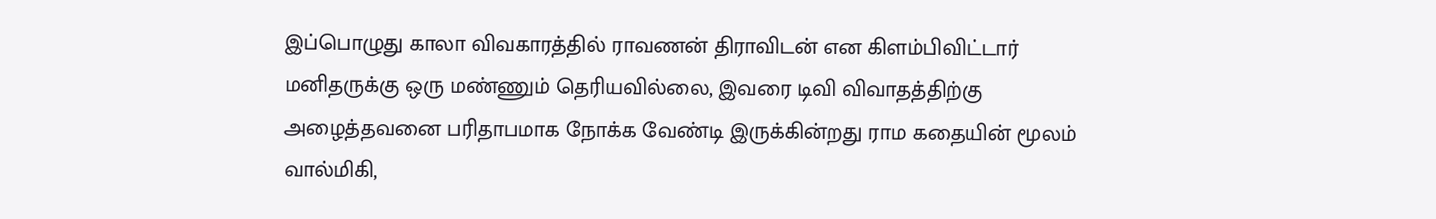இப்பொழுது காலா விவகாரத்தில் ராவணன் திராவிடன் என கிளம்பிவிட்டார் மனிதருக்கு ஒரு மண்ணும் தெரியவில்லை, இவரை டிவி விவாதத்திற்கு அழைத்தவனை பரிதாபமாக நோக்க வேண்டி இருக்கின்றது ராம கதையின் மூலம் வால்மிகி,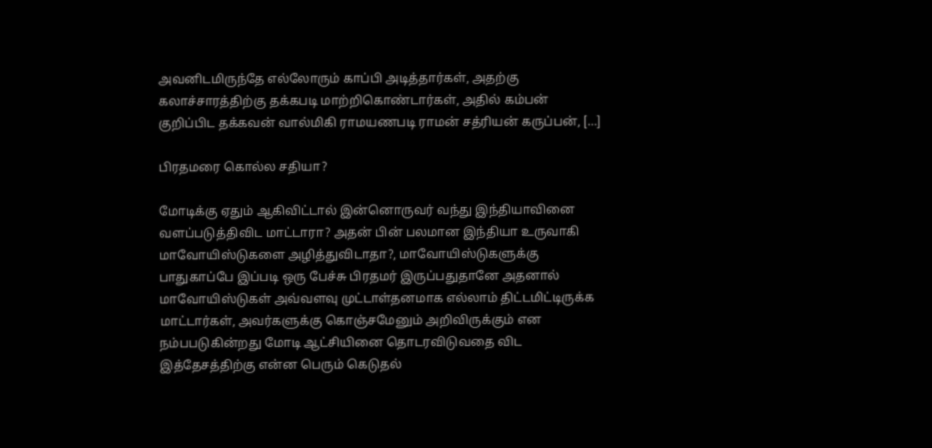அவனிடமிருந்தே எல்லோரும் காப்பி அடித்தார்கள், அதற்கு கலாச்சாரத்திற்கு தக்கபடி மாற்றிகொண்டார்கள், அதில் கம்பன் குறிப்பிட தக்கவன் வால்மிகி ராமயணபடி ராமன் சத்ரியன் கருப்பன், […]

பிரதமரை கொல்ல சதியா?

மோடிக்கு ஏதும் ஆகிவிட்டால் இன்னொருவர் வந்து இந்தியாவினை வளப்படுத்திவிட மாட்டாரா? அதன் பின் பலமான இந்தியா உருவாகி மாவோயிஸ்டுகளை அழித்துவிடாதா?, மாவோயிஸ்டுகளுக்கு பாதுகாப்பே இப்படி ஒரு பேச்சு பிரதமர் இருப்பதுதானே அதனால் மாவோயிஸ்டுகள் அவ்வளவு முட்டாள்தனமாக எல்லாம் திட்டமிட்டிருக்க மாட்டார்கள், அவர்களுக்கு கொஞ்சமேனும் அறிவிருக்கும் என நம்பபடுகின்றது மோடி ஆட்சியினை தொடரவிடுவதை விட இத்தேசத்திற்கு என்ன பெரும் கெடுதல்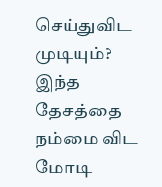செய்துவிட முடியும்? இந்த தேசத்தை நம்மை விட மோடி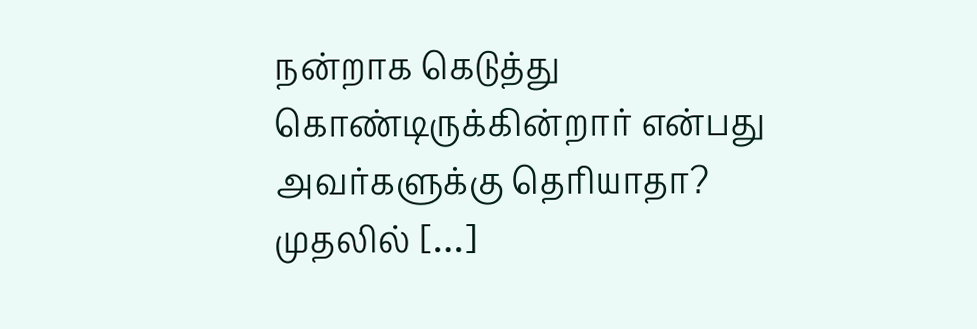நன்றாக கெடுத்து கொண்டிருக்கின்றார் என்பது அவர்களுக்கு தெரியாதா? முதலில் […]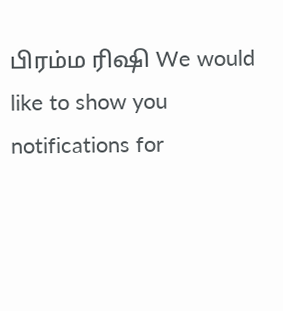பிரம்ம ரிஷி We would like to show you notifications for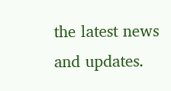the latest news and updates.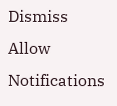Dismiss
Allow Notifications